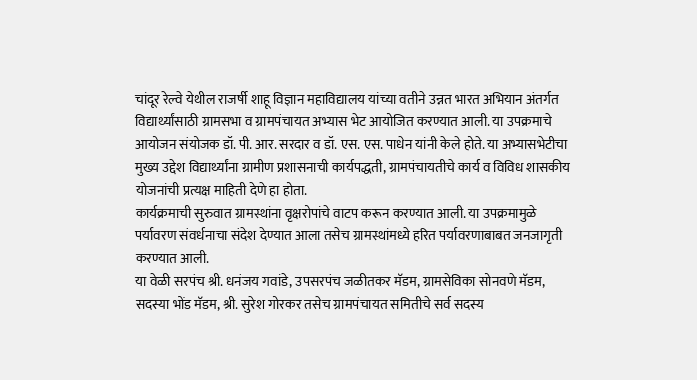चांदूर रेल्वे येथील राजर्षी शाहू विज्ञान महाविद्यालय यांच्या वतीने उन्नत भारत अभियान अंतर्गत विद्यार्थ्यांसाठी ग्रामसभा व ग्रामपंचायत अभ्यास भेट आयोजित करण्यात आली. या उपक्रमाचे आयोजन संयोजक डॉ. पी. आर. सरदार व डॉ. एस. एस. पाधेन यांनी केले होते. या अभ्यासभेटीचा मुख्य उद्देश विद्यार्थ्यांना ग्रामीण प्रशासनाची कार्यपद्धती, ग्रामपंचायतीचे कार्य व विविध शासकीय योजनांची प्रत्यक्ष माहिती देणे हा होता.
कार्यक्रमाची सुरुवात ग्रामस्थांना वृक्षरोपांचे वाटप करून करण्यात आली. या उपक्रमामुळे पर्यावरण संवर्धनाचा संदेश देण्यात आला तसेच ग्रामस्थांमध्ये हरित पर्यावरणाबाबत जनजागृती करण्यात आली.
या वेळी सरपंच श्री. धनंजय गवांडे, उपसरपंच जळीतकर मॅडम, ग्रामसेविका सोनवणे मॅडम, सदस्या भोंड मॅडम, श्री. सुरेश गोरकर तसेच ग्रामपंचायत समितीचे सर्व सदस्य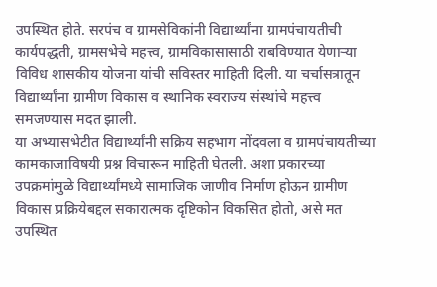उपस्थित होते. सरपंच व ग्रामसेविकांनी विद्यार्थ्यांना ग्रामपंचायतीची कार्यपद्धती, ग्रामसभेचे महत्त्व, ग्रामविकासासाठी राबविण्यात येणाऱ्या विविध शासकीय योजना यांची सविस्तर माहिती दिली. या चर्चासत्रातून विद्यार्थ्यांना ग्रामीण विकास व स्थानिक स्वराज्य संस्थांचे महत्त्व समजण्यास मदत झाली.
या अभ्यासभेटीत विद्यार्थ्यांनी सक्रिय सहभाग नोंदवला व ग्रामपंचायतीच्या कामकाजाविषयी प्रश्न विचारून माहिती घेतली. अशा प्रकारच्या उपक्रमांमुळे विद्यार्थ्यांमध्ये सामाजिक जाणीव निर्माण होऊन ग्रामीण विकास प्रक्रियेबद्दल सकारात्मक दृष्टिकोन विकसित होतो, असे मत उपस्थित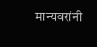मान्यवरांनी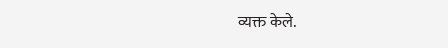व्यक्त केले.